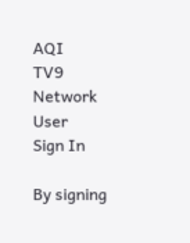AQI
TV9 Network
User
Sign In

By signing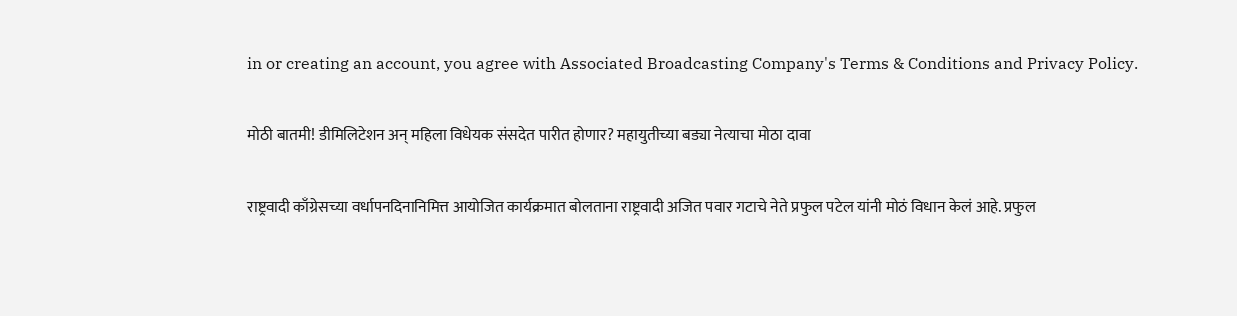in or creating an account, you agree with Associated Broadcasting Company's Terms & Conditions and Privacy Policy.

मोठी बातमी! डीमिलिटेशन अन् महिला विधेयक संसदेत पारीत होणार? महायुतीच्या बड्या नेत्याचा मोठा दावा

राष्ट्रवादी काँग्रेसच्या वर्धापनदिनानिमित्त आयोजित कार्यक्रमात बोलताना राष्ट्रवादी अजित पवार गटाचे नेते प्रफुल पटेल यांनी मोठं विधान केलं आहे. प्रफुल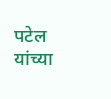पटेल यांच्या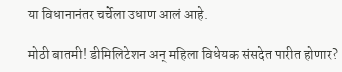या विधानानंतर चर्चेला उधाण आलं आहे.

मोठी बातमी! डीमिलिटेशन अन् महिला विधेयक संसदेत पारीत होणार?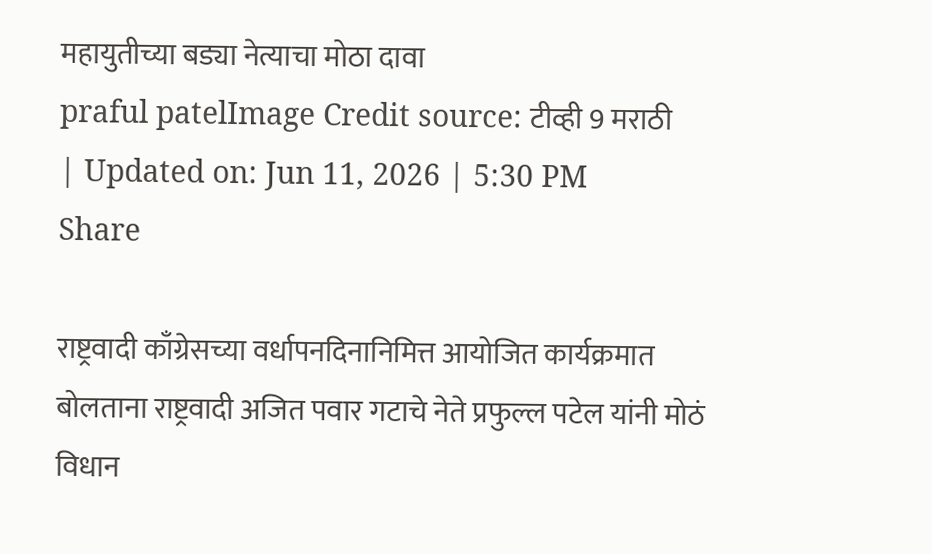महायुतीच्या बड्या नेत्याचा मोठा दावा
praful patelImage Credit source: टीव्ही 9 मराठी
| Updated on: Jun 11, 2026 | 5:30 PM
Share

राष्ट्रवादी काँग्रेसच्या वर्धापनदिनानिमित्त आयोजित कार्यक्रमात बोलताना राष्ट्रवादी अजित पवार गटाचे नेते प्रफुल्ल पटेल यांनी मोठं विधान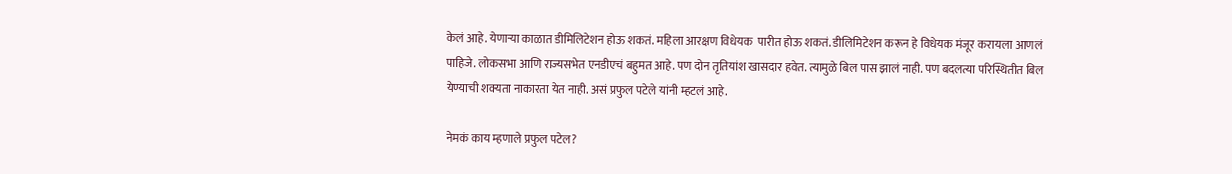केलं आहे. येणाऱ्या काळात डीमिलिटेशन होऊ शकतं. महिला आरक्षण विधेयक  पारीत होऊ शकतं. डीलिमिटेशन करून हे विधेयक मंजूर करायला आणलं पाहिजे. लोकसभा आणि राज्यसभेत एनडीएचं बहुमत आहे. पण दोन तृतियांश खासदार हवेत. त्यामुळे बिल पास झालं नाही. पण बदलत्या परिस्थितीत बिल येण्याची शक्यता नाकारता येत नाही. असं प्रफुल पटेले यांनी म्हटलं आहे.

नेमकं काय म्हणाले प्रफुल पटेल?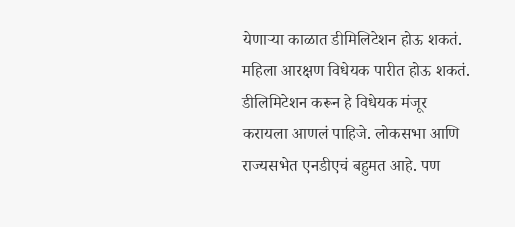येणाऱ्या काळात डीमिलिटेशन होऊ शकतं. महिला आरक्षण विधेयक पारीत होऊ शकतं. डीलिमिटेशन करून हे विधेयक मंजूर करायला आणलं पाहिजे. लोकसभा आणि राज्यसभेत एनडीएचं बहुमत आहे. पण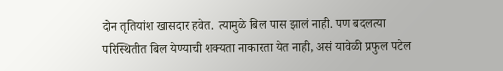दोन तृतियांश खासदार हवेत. त्यामुळे बिल पास झालं नाही. पण बदलत्या परिस्थितीत बिल येण्याची शक्यता नाकारता येत नाही, असं यावेळी प्रफुल पटेल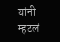यांनी म्हटलं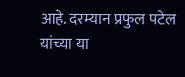आहे. दरम्यान प्रफुल पटेल यांच्या या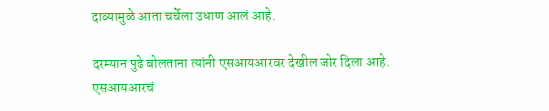दाव्यामुळे आता चर्चेला उधाण आलं आहे.

दरम्यान पुढे बोलताना त्यांनी एसआयआरवर देखील जोर दिला आहे.  एसआयआरचं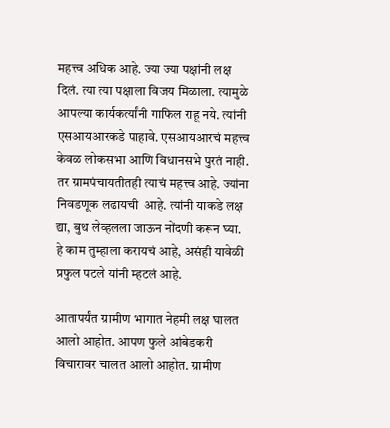महत्त्व अधिक आहे. ज्या ज्या पक्षांनी लक्ष दिलं. त्या त्या पक्षाला विजय मिळाला. त्यामुळे आपल्या कार्यकर्त्यांनी गाफिल राहू नये. त्यांनी एसआयआरकडे पाहावे. एसआयआरचं महत्त्व केवळ लोकसभा आणि विधानसभे पुरतं नाही. तर ग्रामपंचायतीतही त्याचं महत्त्व आहे. ज्यांना निवडणूक लढायची  आहे. त्यांनी याकडे लक्ष द्या, बुथ लेव्हलला जाऊन नोंदणी करून घ्या. हे काम तुम्हाला करायचं आहे, असंही यावेळी प्रफुल पटले यांनी म्हटलं आहे.

आतापर्यंत ग्रामीण भागात नेहमी लक्ष घालत आलो आहोत. आपण फुले आंबेडकरी विचारावर चालत आलो आहोत. ग्रामीण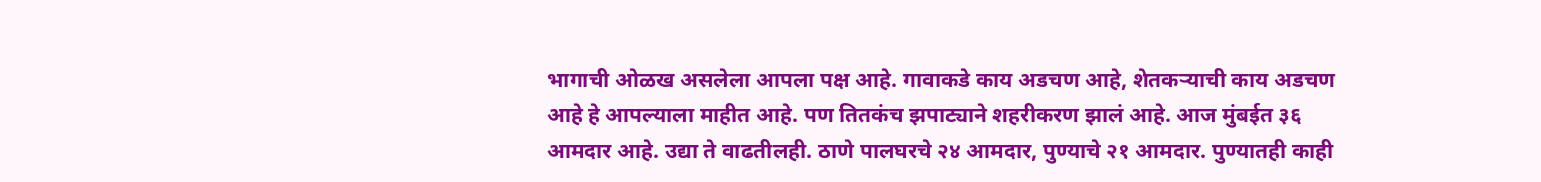भागाची ओळख असलेला आपला पक्ष आहे. गावाकडे काय अडचण आहे, शेतकऱ्याची काय अडचण आहे हे आपल्याला माहीत आहे. पण तितकंच झपाट्याने शहरीकरण झालं आहे. आज मुंबईत ३६ आमदार आहे. उद्या ते वाढतीलही. ठाणे पालघरचे २४ आमदार, पुण्याचे २१ आमदार. पुण्यातही काही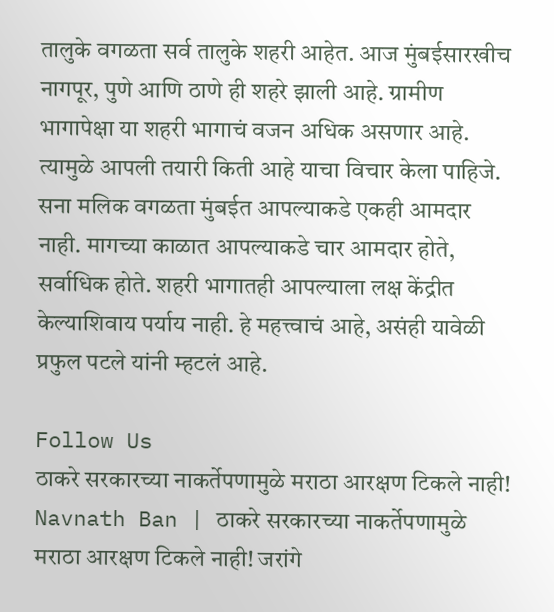तालुके वगळता सर्व तालुके शहरी आहेत. आज मुंबईसारखीच नागपूर, पुणे आणि ठाणे ही शहरे झाली आहे. ग्रामीण भागापेक्षा या शहरी भागाचं वजन अधिक असणार आहे. त्यामुळे आपली तयारी किती आहे याचा विचार केला पाहिजे. सना मलिक वगळता मुंबईत आपल्याकडे एकही आमदार नाही. मागच्या काळात आपल्याकडे चार आमदार होते, सर्वाधिक होते. शहरी भागातही आपल्याला लक्ष केंद्रीत केल्याशिवाय पर्याय नाही. हे महत्त्वाचं आहे, असंही यावेळी प्रफुल पटले यांनी म्हटलं आहे.

Follow Us
ठाकरे सरकारच्या नाकर्तेपणामुळे मराठा आरक्षण टिकले नाही!
Navnath Ban | ठाकरे सरकारच्या नाकर्तेपणामुळे मराठा आरक्षण टिकले नाही! जरांगे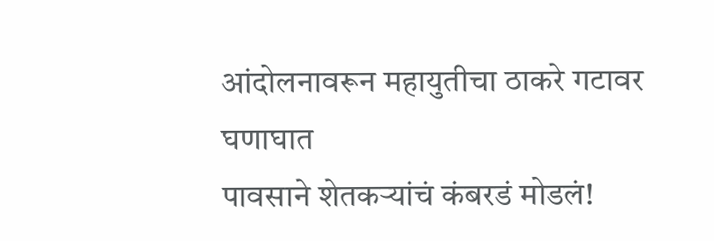आंदोलनावरून महायुतीचा ठाकरे गटावर घणाघात
पावसाने शेतकऱ्यांचं कंबरडं मोडलं!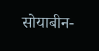सोयाबीन-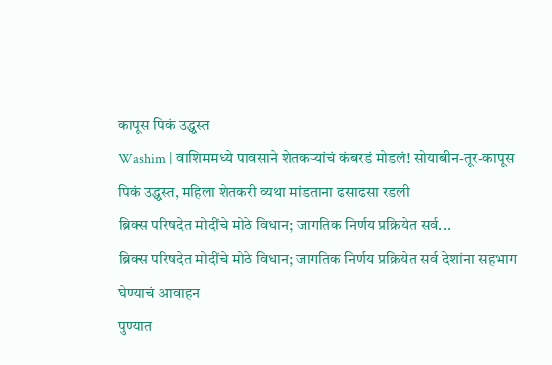कापूस पिकं उद्ध्वस्त
Washim | वाशिममध्ये पावसाने शेतकऱ्यांचं कंबरडं मोडलं! सोयाबीन-तूर-कापूस पिकं उद्ध्वस्त, महिला शेतकरी व्यथा मांडताना ढसाढसा रडली
ब्रिक्स परिषदेत मोदींचे मोठे विधान; जागतिक निर्णय प्रक्रियेत सर्व...
ब्रिक्स परिषदेत मोदींचे मोठे विधान; जागतिक निर्णय प्रक्रियेत सर्व देशांना सहभाग घेण्याचं आवाहन
पुण्यात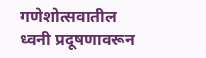गणेशोत्सवातील ध्वनी प्रदूषणावरून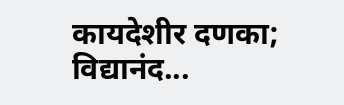कायदेशीर दणका; विद्यानंद...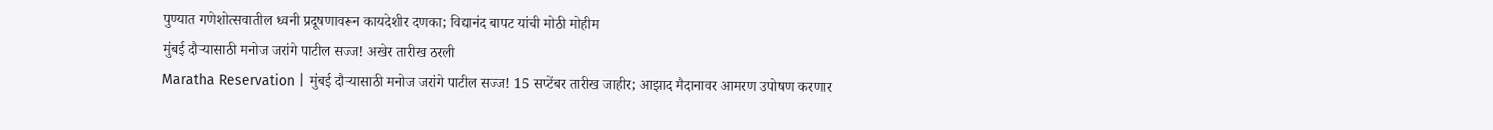पुण्यात गणेशोत्सवातील ध्वनी प्रदूषणावरून कायदेशीर दणका; विद्यानंद बापट यांची मोठी मोहीम
मुंबई दौऱ्यासाठी मनोज जरांगे पाटील सज्ज! अखेर तारीख ठरली
Maratha Reservation | मुंबई दौऱ्यासाठी मनोज जरांगे पाटील सज्ज! 15 सप्टेंबर तारीख जाहीर; आझाद मैदानावर आमरण उपोषण करणार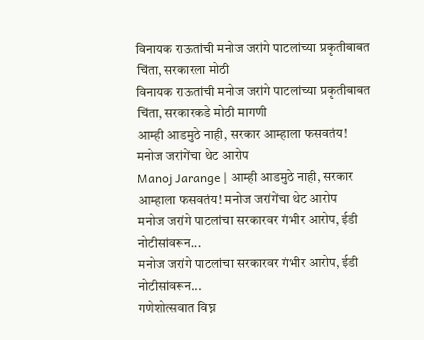विनायक राऊतांची मनोज जरांगे पाटलांच्या प्रकृतीबाबत चिंता, सरकारला मोठी
विनायक राऊतांची मनोज जरांगे पाटलांच्या प्रकृतीबाबत चिंता, सरकारकडे मोठी मागणी
आम्ही आडमुठे नाही, सरकार आम्हाला फसवतंय! मनोज जरांगेंचा थेट आरोप
Manoj Jarange | आम्ही आडमुठे नाही, सरकार आम्हाला फसवतंय! मनोज जरांगेंचा थेट आरोप
मनोज जरांगे पाटलांचा सरकारवर गंभीर आरोप, ईडी नोटीसांवरून...
मनोज जरांगे पाटलांचा सरकारवर गंभीर आरोप, ईडी नोटीसांवरून...
गणेशोत्सवात विघ्न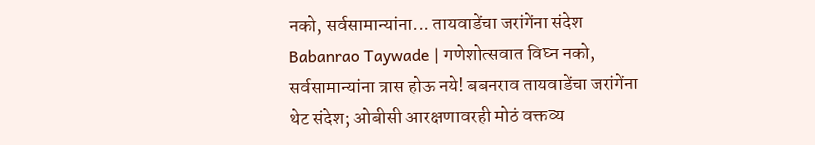नको, सर्वसामान्यांना... तायवाडेंचा जरांगेंना संदेश
Babanrao Taywade | गणेशोत्सवात विघ्न नको, सर्वसामान्यांना त्रास होऊ नये! बबनराव तायवाडेंचा जरांगेंना थेट संदेश; ओबीसी आरक्षणावरही मोठं वक्तव्य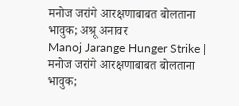मनोज जरांगे आरक्षणाबाबत बोलताना भावुक; अश्रू अनावर
Manoj Jarange Hunger Strike | मनोज जरांगे आरक्षणाबाबत बोलताना भावुक;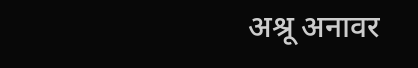अश्रू अनावर